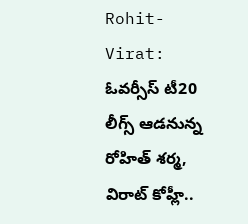Rohit-Virat: ఓవర్సీస్ టీ20 లీగ్స్ ఆడనున్న రోహిత్ శర్మ, విరాట్ కోహ్లీ..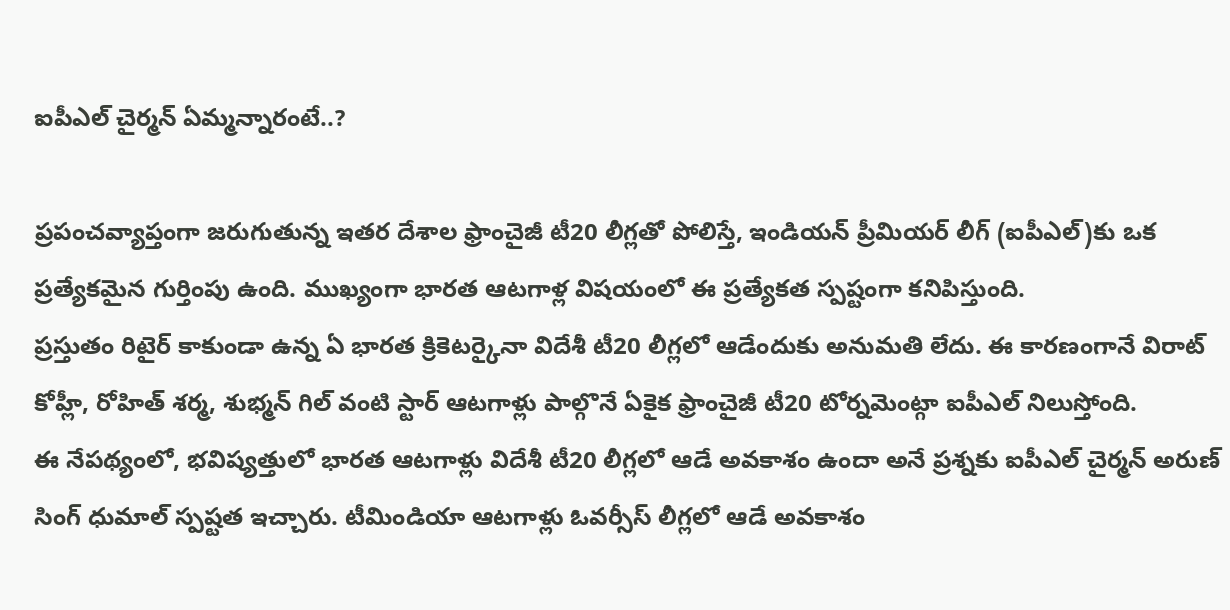ఐపీఎల్ చైర్మన్ ఏమ్మన్నారంటే..?

ప్రపంచవ్యాప్తంగా జరుగుతున్న ఇతర దేశాల ఫ్రాంచైజీ టీ20 లీగ్లతో పోలిస్తే, ఇండియన్ ప్రీమియర్ లీగ్ (ఐపీఎల్)కు ఒక ప్రత్యేకమైన గుర్తింపు ఉంది. ముఖ్యంగా భారత ఆటగాళ్ల విషయంలో ఈ ప్రత్యేకత స్పష్టంగా కనిపిస్తుంది.
ప్రస్తుతం రిటైర్ కాకుండా ఉన్న ఏ భారత క్రికెటర్కైనా విదేశీ టీ20 లీగ్లలో ఆడేందుకు అనుమతి లేదు. ఈ కారణంగానే విరాట్ కోహ్లీ, రోహిత్ శర్మ, శుభ్మన్ గిల్ వంటి స్టార్ ఆటగాళ్లు పాల్గొనే ఏకైక ఫ్రాంచైజీ టీ20 టోర్నమెంట్గా ఐపీఎల్ నిలుస్తోంది.
ఈ నేపథ్యంలో, భవిష్యత్తులో భారత ఆటగాళ్లు విదేశీ టీ20 లీగ్లలో ఆడే అవకాశం ఉందా అనే ప్రశ్నకు ఐపీఎల్ చైర్మన్ అరుణ్ సింగ్ ధుమాల్ స్పష్టత ఇచ్చారు. టీమిండియా ఆటగాళ్లు ఓవర్సీస్ లీగ్లలో ఆడే అవకాశం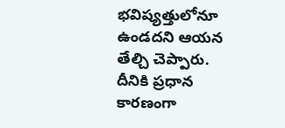భవిష్యత్తులోనూ ఉండదని ఆయన తేల్చి చెప్పారు. దీనికి ప్రధాన కారణంగా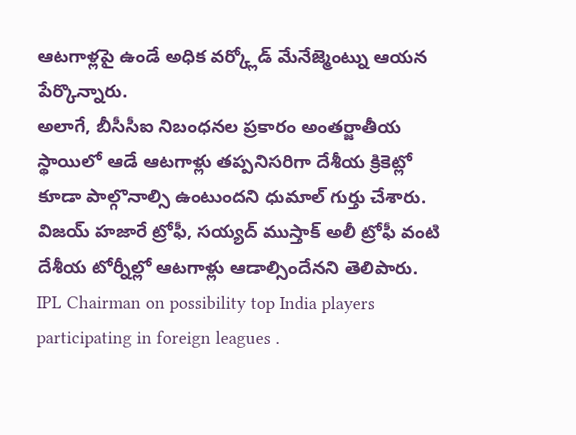ఆటగాళ్లపై ఉండే అధిక వర్క్లోడ్ మేనేజ్మెంట్ను ఆయన పేర్కొన్నారు.
అలాగే, బీసీసీఐ నిబంధనల ప్రకారం అంతర్జాతీయ స్థాయిలో ఆడే ఆటగాళ్లు తప్పనిసరిగా దేశీయ క్రికెట్లో కూడా పాల్గొనాల్సి ఉంటుందని ధుమాల్ గుర్తు చేశారు. విజయ్ హజారే ట్రోఫీ, సయ్యద్ ముస్తాక్ అలీ ట్రోఫీ వంటి దేశీయ టోర్నీల్లో ఆటగాళ్లు ఆడాల్సిందేనని తెలిపారు.
IPL Chairman on possibility top India players participating in foreign leagues .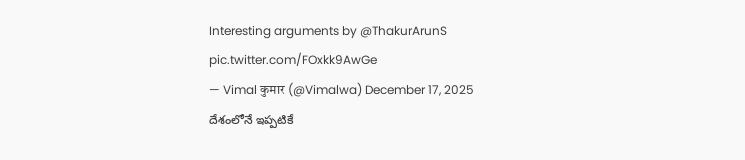Interesting arguments by @ThakurArunS pic.twitter.com/FOxkk9AwGe
— Vimal कुमार (@Vimalwa) December 17, 2025
దేశంలోనే ఇప్పటికే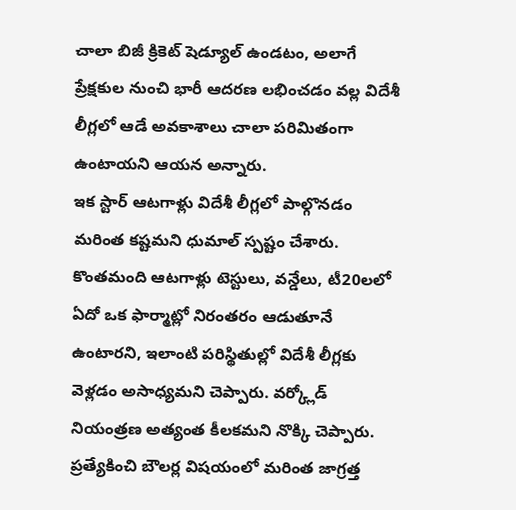చాలా బిజీ క్రికెట్ షెడ్యూల్ ఉండటం, అలాగే ప్రేక్షకుల నుంచి భారీ ఆదరణ లభించడం వల్ల విదేశీ లీగ్లలో ఆడే అవకాశాలు చాలా పరిమితంగా ఉంటాయని ఆయన అన్నారు.
ఇక స్టార్ ఆటగాళ్లు విదేశీ లీగ్లలో పాల్గొనడం మరింత కష్టమని ధుమాల్ స్పష్టం చేశారు. కొంతమంది ఆటగాళ్లు టెస్టులు, వన్డేలు, టీ20లలో ఏదో ఒక ఫార్మాట్లో నిరంతరం ఆడుతూనే ఉంటారని, ఇలాంటి పరిస్థితుల్లో విదేశీ లీగ్లకు వెళ్లడం అసాధ్యమని చెప్పారు. వర్క్లోడ్ నియంత్రణ అత్యంత కీలకమని నొక్కి చెప్పారు.
ప్రత్యేకించి బౌలర్ల విషయంలో మరింత జాగ్రత్త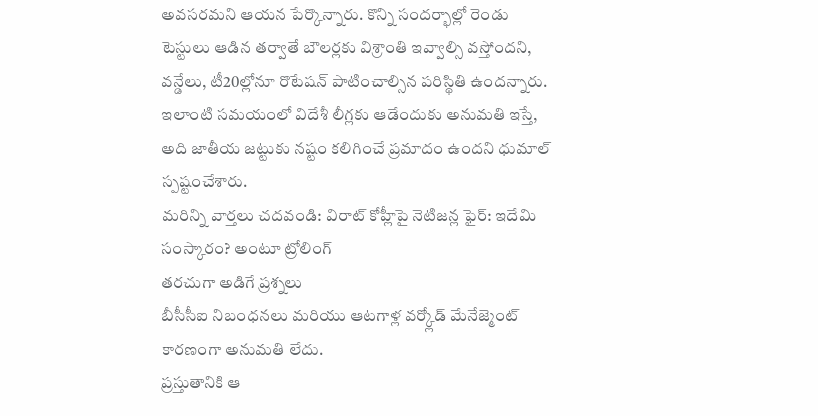అవసరమని ఆయన పేర్కొన్నారు. కొన్ని సందర్భాల్లో రెండు టెస్టులు ఆడిన తర్వాతే బౌలర్లకు విశ్రాంతి ఇవ్వాల్సి వస్తోందని, వన్డేలు, టీ20ల్లోనూ రొటేషన్ పాటించాల్సిన పరిస్థితి ఉందన్నారు. ఇలాంటి సమయంలో విదేశీ లీగ్లకు ఆడేందుకు అనుమతి ఇస్తే, అది జాతీయ జట్టుకు నష్టం కలిగించే ప్రమాదం ఉందని ధుమాల్ స్పష్టంచేశారు.
మరిన్ని వార్తలు చదవండి: విరాట్ కోహ్లీపై నెటిజన్ల ఫైర్: ఇదేమి సంస్కారం? అంటూ ట్రోలింగ్
తరచుగా అడిగే ప్రశ్నలు
బీసీసీఐ నిబంధనలు మరియు ఆటగాళ్ల వర్క్లోడ్ మేనేజ్మెంట్ కారణంగా అనుమతి లేదు.
ప్రస్తుతానికి ఆ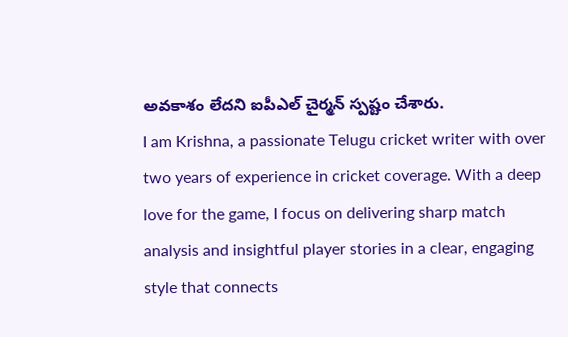అవకాశం లేదని ఐపీఎల్ చైర్మన్ స్పష్టం చేశారు.
I am Krishna, a passionate Telugu cricket writer with over two years of experience in cricket coverage. With a deep love for the game, I focus on delivering sharp match analysis and insightful player stories in a clear, engaging style that connects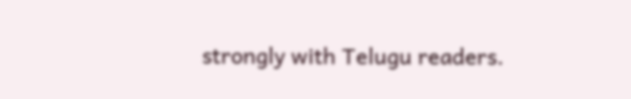strongly with Telugu readers.